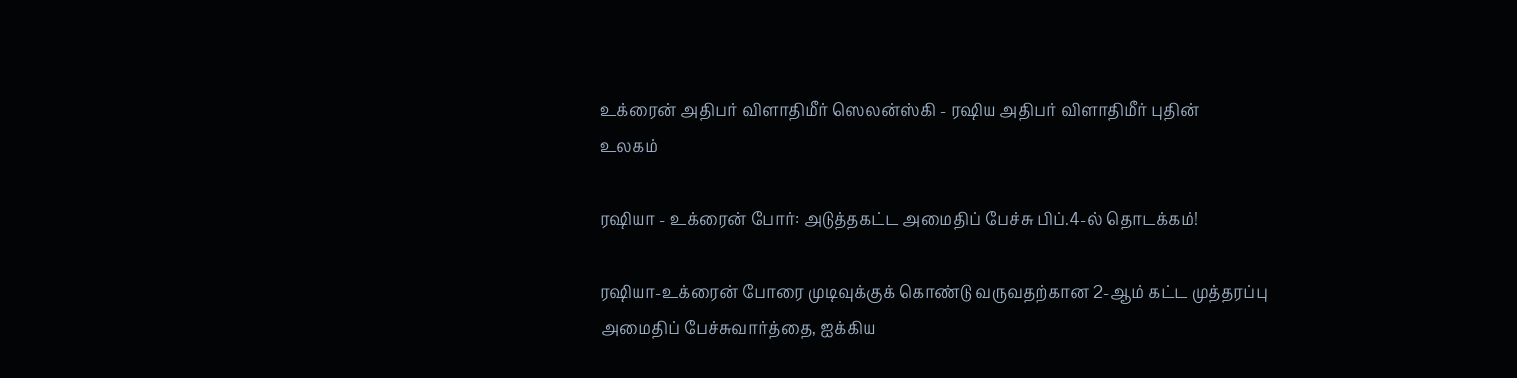உக்ரைன் அதிபர் விளாதிமீர் ஸெலன்ஸ்கி - ரஷிய அதிபர் விளாதிமீர் புதின்
உலகம்

ரஷியா - உக்ரைன் போர்: அடுத்தகட்ட அமைதிப் பேச்சு பிப்.4-ல் தொடக்கம்!

ரஷியா-உக்ரைன் போரை முடிவுக்குக் கொண்டு வருவதற்கான 2-ஆம் கட்ட முத்தரப்பு அமைதிப் பேச்சுவார்த்தை, ஐக்கிய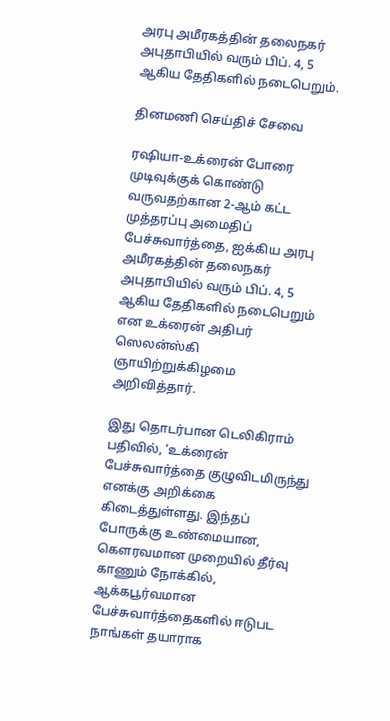அரபு அமீரகத்தின் தலைநகர் அபுதாபியில் வரும் பிப். 4, 5 ஆகிய தேதிகளில் நடைபெறும்.

தினமணி செய்திச் சேவை

ரஷியா-உக்ரைன் போரை முடிவுக்குக் கொண்டு வருவதற்கான 2-ஆம் கட்ட முத்தரப்பு அமைதிப் பேச்சுவார்த்தை, ஐக்கிய அரபு அமீரகத்தின் தலைநகர் அபுதாபியில் வரும் பிப். 4, 5 ஆகிய தேதிகளில் நடைபெறும் என உக்ரைன் அதிபர் ஸெலன்ஸ்கி ஞாயிற்றுக்கிழமை அறிவித்தார்.

இது தொடர்பான டெலிகிராம் பதிவில், ‘உக்ரைன் பேச்சுவார்த்தை குழுவிடமிருந்து எனக்கு அறிக்கை கிடைத்துள்ளது. இந்தப் போருக்கு உண்மையான, கௌரவமான முறையில் தீர்வு காணும் நோக்கில், ஆக்கபூர்வமான பேச்சுவார்த்தைகளில் ஈடுபட நாங்கள் தயாராக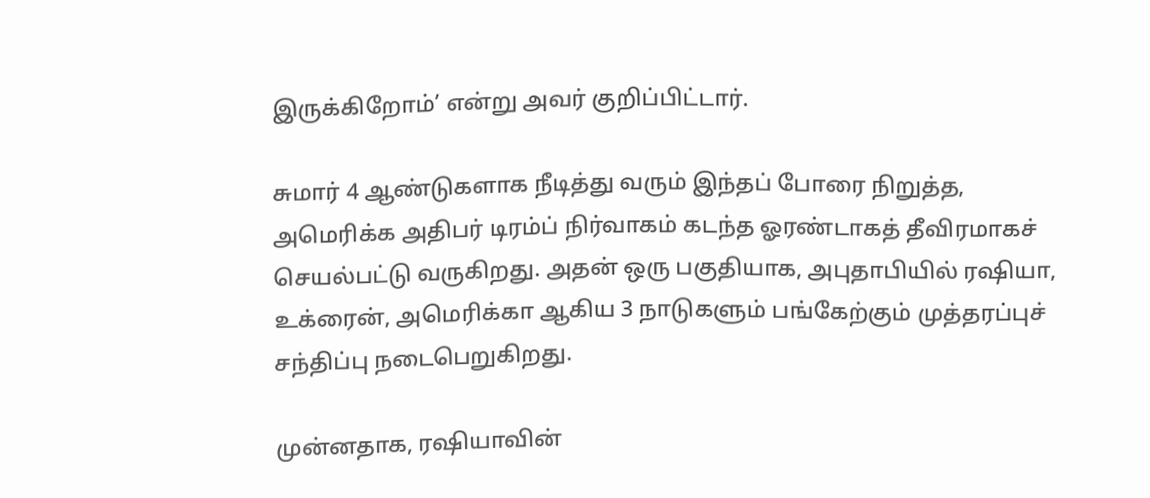இருக்கிறோம்’ என்று அவர் குறிப்பிட்டார்.

சுமார் 4 ஆண்டுகளாக நீடித்து வரும் இந்தப் போரை நிறுத்த, அமெரிக்க அதிபர் டிரம்ப் நிர்வாகம் கடந்த ஓரண்டாகத் தீவிரமாகச் செயல்பட்டு வருகிறது. அதன் ஒரு பகுதியாக, அபுதாபியில் ரஷியா, உக்ரைன், அமெரிக்கா ஆகிய 3 நாடுகளும் பங்கேற்கும் முத்தரப்புச் சந்திப்பு நடைபெறுகிறது.

முன்னதாக, ரஷியாவின்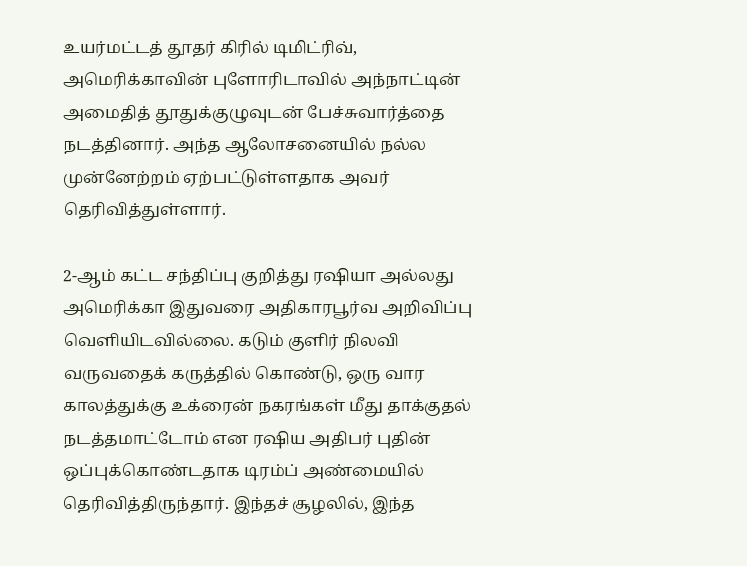உயர்மட்டத் தூதர் கிரில் டிமிட்ரிவ், அமெரிக்காவின் புளோரிடாவில் அந்நாட்டின் அமைதித் தூதுக்குழுவுடன் பேச்சுவார்த்தை நடத்தினார். அந்த ஆலோசனையில் நல்ல முன்னேற்றம் ஏற்பட்டுள்ளதாக அவர் தெரிவித்துள்ளார்.

2-ஆம் கட்ட சந்திப்பு குறித்து ரஷியா அல்லது அமெரிக்கா இதுவரை அதிகாரபூர்வ அறிவிப்பு வெளியிடவில்லை. கடும் குளிர் நிலவி வருவதைக் கருத்தில் கொண்டு, ஒரு வார காலத்துக்கு உக்ரைன் நகரங்கள் மீது தாக்குதல் நடத்தமாட்டோம் என ரஷிய அதிபர் புதின் ஒப்புக்கொண்டதாக டிரம்ப் அண்மையில் தெரிவித்திருந்தார். இந்தச் சூழலில், இந்த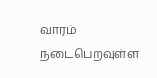வாரம் நடைபெறவுள்ள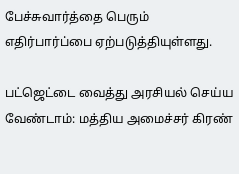பேச்சுவார்த்தை பெரும் எதிர்பார்ப்பை ஏற்படுத்தியுள்ளது.

பட்ஜெட்டை வைத்து அரசியல் செய்ய வேண்டாம்: மத்திய அமைச்சர் கிரண்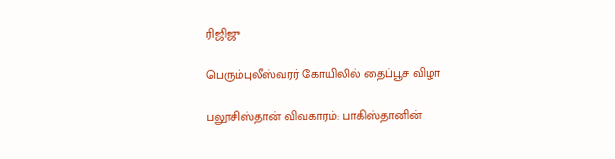ரிஜிஜு

பெரும்புலீஸ்வரர் கோயிலில் தைப்பூச விழா

பலூசிஸ்தான் விவகாரம்: பாகிஸ்தானின்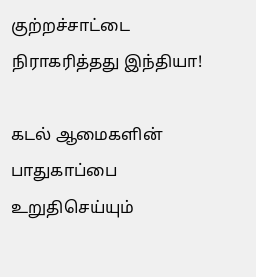குற்றச்சாட்டை நிராகரித்தது இந்தியா!

கடல் ஆமைகளின் பாதுகாப்பை உறுதிசெய்யும்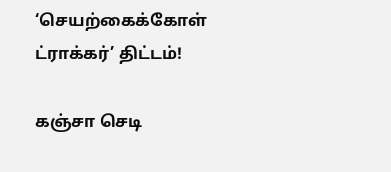‘செயற்கைக்கோள் ட்ராக்கர்’ திட்டம்!

கஞ்சா செடி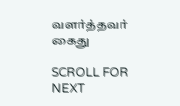வளர்த்தவர் கைது

SCROLL FOR NEXT